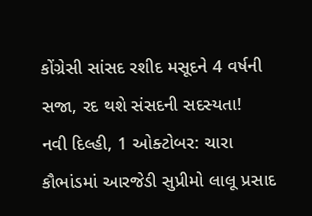કોંગ્રેસી સાંસદ રશીદ મસૂદને 4 વર્ષની સજા, રદ થશે સંસદની સદસ્યતા!
નવી દિલ્હી, 1 ઓક્ટોબર: ચારા કૌભાંડમાં આરજેડી સુપ્રીમો લાલૂ પ્રસાદ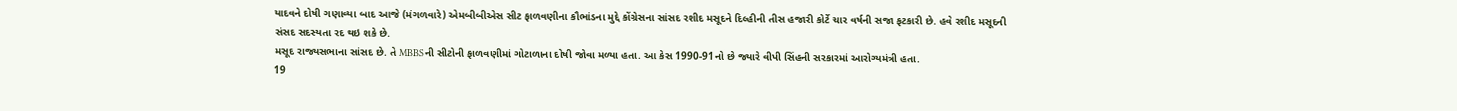યાદવને દોષી ગણાવ્યા બાદ આજે (મંગળવારે) એમબીબીએસ સીટ ફાળવણીના કૌભાંડના મુદ્દે કોંગ્રેસના સાંસદ રશીદ મસૂદને દિલ્હીની તીસ હજારી કોર્ટે ચાર વર્ષની સજા ફટકારી છે. હવે રશીદ મસૂદની સંસદ સદસ્યતા રદ થઇ શકે છે.
મસૂદ રાજ્યસભાના સાંસદ છે. તે MBBSની સીટોની ફાળવણીમાં ગોટાળાના દોષી જોવા મળ્યા હતા. આ કેસ 1990-91નો છે જ્યારે વીપી સિંહની સરકારમાં આરોગ્યમંત્રી હતા.
19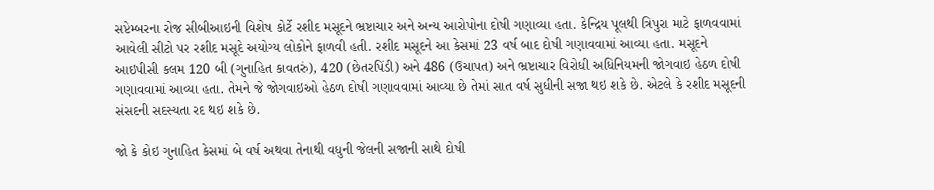સપ્ટેમ્બરના રોજ સીબીઆઇની વિશેષ કોર્ટે રશીદ મસૂદને ભ્રષ્ટાચાર અને અન્ય આરોપોના દોષી ગણાવ્યા હતા. કેન્દ્રિય પૂલથી ત્રિપુરા માટે ફાળવવામાં આવેલી સીટો પર રશીદ મસૂદે અયોગ્ય લોકોને ફાળવી હતી. રશીદ મસૂદને આ કેસમાં 23 વર્ષ બાદ દોષી ગણાવવામાં આવ્યા હતા. મસૂદને આઇપીસી કલમ 120 બી (ગુનાહિત કાવતરું), 420 (છેતરપિંડી) અને 486 (ઉચાપત) અને ભ્રષ્ટાચાર વિરોધી અધિનિયમની જોગવાઇ હેઠળ દોષી ગણાવવામાં આવ્યા હતા. તેમને જે જોગવાઇઓ હેઠળ દોષી ગણાવવામાં આવ્યા છે તેમાં સાત વર્ષ સુધીની સજા થઇ શકે છે. એટલે કે રશીદ મસૂદની સંસદની સદસ્યતા રદ થઇ શકે છે.

જો કે કોઇ ગુનાહિત કેસમાં બે વર્ષ અથવા તેનાથી વધુની જેલની સજાની સાથે દોષી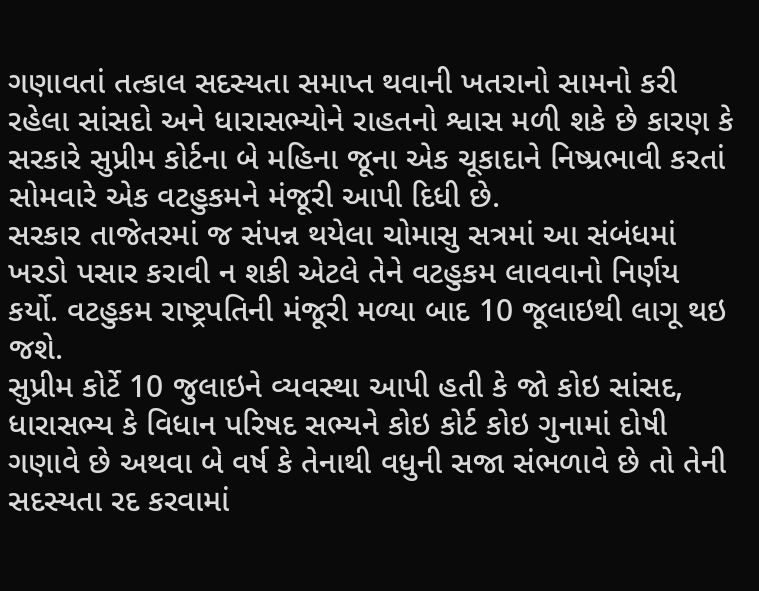ગણાવતાં તત્કાલ સદસ્યતા સમાપ્ત થવાની ખતરાનો સામનો કરી રહેલા સાંસદો અને ધારાસભ્યોને રાહતનો શ્વાસ મળી શકે છે કારણ કે સરકારે સુપ્રીમ કોર્ટના બે મહિના જૂના એક ચૂકાદાને નિષ્પ્રભાવી કરતાં સોમવારે એક વટહુકમને મંજૂરી આપી દિધી છે.
સરકાર તાજેતરમાં જ સંપન્ન થયેલા ચોમાસુ સત્રમાં આ સંબંધમાં ખરડો પસાર કરાવી ન શકી એટલે તેને વટહુકમ લાવવાનો નિર્ણય કર્યો. વટહુકમ રાષ્ટ્રપતિની મંજૂરી મળ્યા બાદ 10 જૂલાઇથી લાગૂ થઇ જશે.
સુપ્રીમ કોર્ટે 10 જુલાઇને વ્યવસ્થા આપી હતી કે જો કોઇ સાંસદ, ધારાસભ્ય કે વિધાન પરિષદ સભ્યને કોઇ કોર્ટ કોઇ ગુનામાં દોષી ગણાવે છે અથવા બે વર્ષ કે તેનાથી વધુની સજા સંભળાવે છે તો તેની સદસ્યતા રદ કરવામાં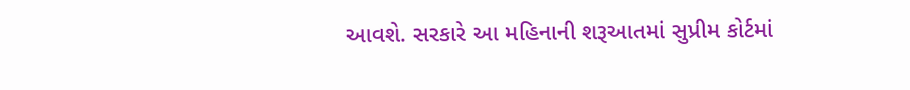આવશે. સરકારે આ મહિનાની શરૂઆતમાં સુપ્રીમ કોર્ટમાં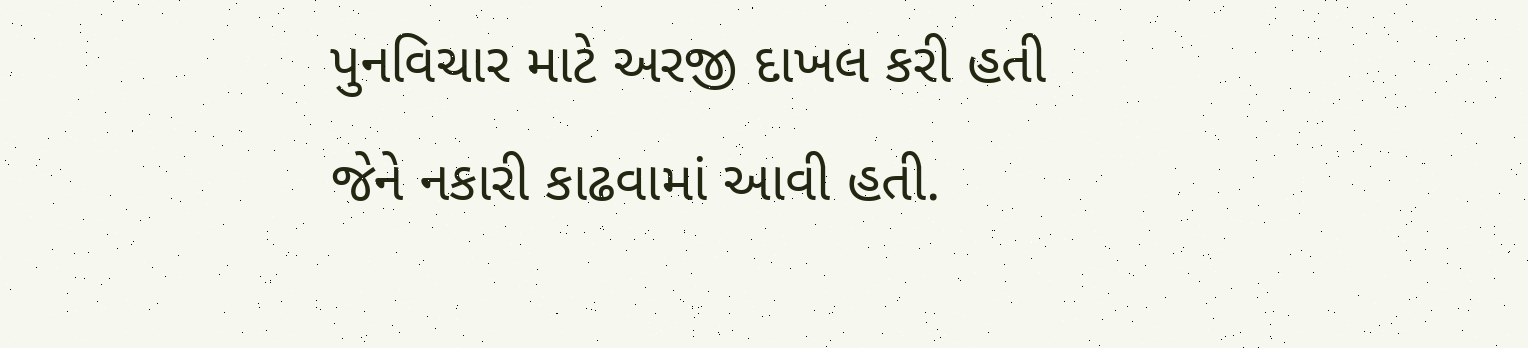પુનવિચાર માટે અરજી દાખલ કરી હતી જેને નકારી કાઢવામાં આવી હતી.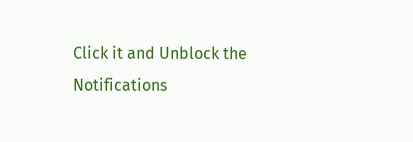Click it and Unblock the Notifications